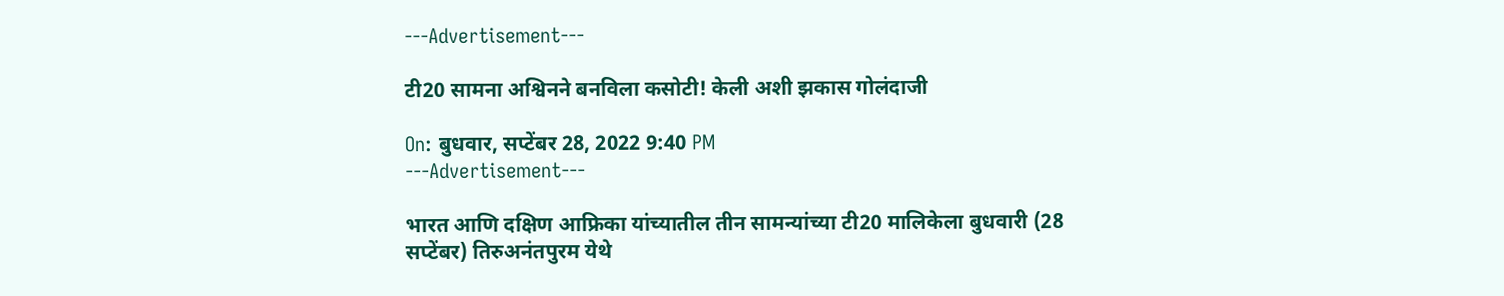---Advertisement---

टी20 सामना अश्विनने बनविला कसोटी! केली अशी झकास गोलंदाजी

On: बुधवार, सप्टेंबर 28, 2022 9:40 PM
---Advertisement---

भारत आणि दक्षिण आफ्रिका यांच्यातील तीन सामन्यांच्या टी20 मालिकेला बुधवारी (28 सप्टेंबर) तिरुअनंतपुरम येथे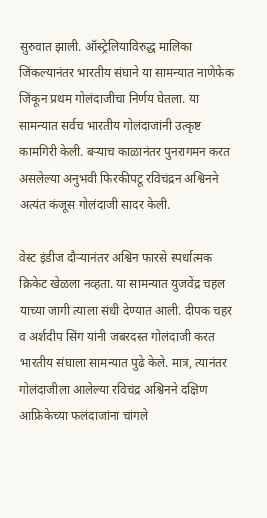सुरुवात झाली. ऑस्ट्रेलियाविरुद्ध मालिका जिंकल्यानंतर भारतीय संघाने या सामन्यात नाणेफेक जिंकून प्रथम गोलंदाजीचा निर्णय घेतला. या सामन्यात सर्वच भारतीय गोलंदाजांनी उत्कृष्ट कामगिरी केली. बऱ्याच काळानंतर पुनरागमन करत असलेल्या अनुभवी फिरकीपटू रविचंद्रन अश्विनने अत्यंत कंजूस गोलंदाजी सादर केली.

वेस्ट इंडीज दौऱ्यानंतर अश्विन फारसे स्पर्धात्मक क्रिकेट खेळला नव्हता. या सामन्यात युजवेंद्र चहल याच्या जागी त्याला संधी देण्यात आली. दीपक चहर व अर्शदीप सिंग यांनी जबरदस्त गोलंदाजी करत भारतीय संघाला सामन्यात पुढे केले. मात्र, त्यानंतर गोलंदाजीला आलेल्या रविचंद्र अश्विनने दक्षिण आफ्रिकेच्या फलंदाजांना चांगले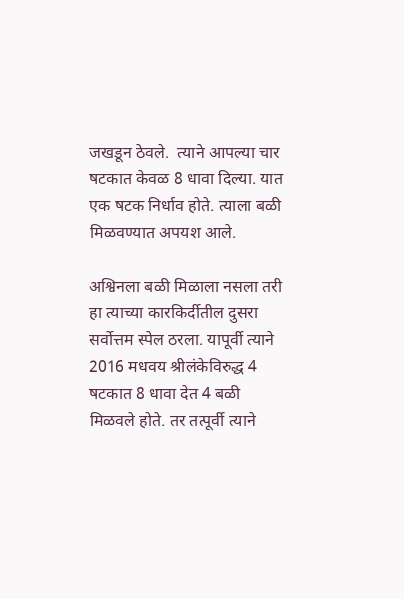जखडून ठेवले‌.  त्याने आपल्या चार षटकात केवळ 8 धावा दिल्या. यात एक षटक निर्धाव होते. त्याला बळी मिळवण्यात अपयश आले.

अश्विनला बळी मिळाला नसला तरी हा त्याच्या कारकिर्दीतील दुसरा सर्वोत्तम स्पेल ठरला. यापूर्वी त्याने 2016 मधवय श्रीलंकेविरुद्ध 4 षटकात 8 धावा देत 4 बळी मिळवले होते. तर तत्पूर्वी त्याने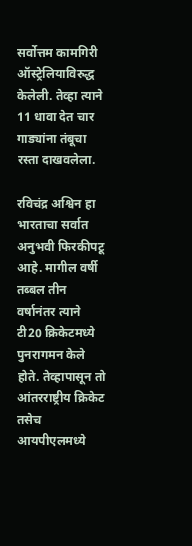सर्वोत्तम कामगिरी ऑस्ट्रेलियाविरुद्ध केलेली. तेव्हा त्याने 11 धावा देत चार गाड्यांना तंबूचा रस्ता दाखवलेला.

रविचंद्र अश्विन हा भारताचा सर्वात अनुभवी फिरकीपटू आहे. मागील वर्षी तब्बल तीन वर्षानंतर त्याने टी20 क्रिकेटमध्ये पुनरागमन केले होते. तेव्हापासून तो आंतरराष्ट्रीय क्रिकेट तसेच आयपीएलमध्ये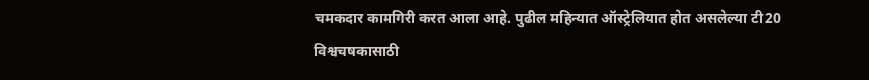चमकदार कामगिरी करत आला आहे. पुढील महिन्यात ऑस्ट्रेलियात होत असलेल्या टी20 विश्वचषकासाठी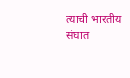त्याची भारतीय संघात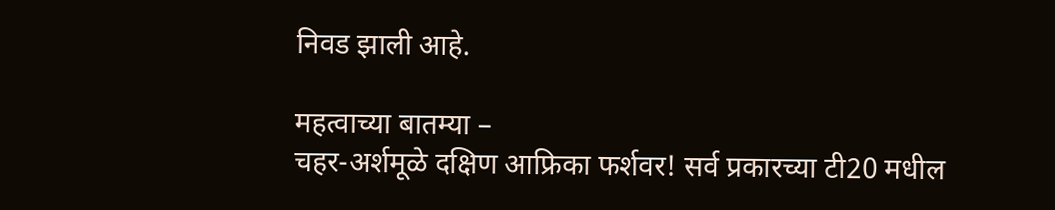निवड झाली आहे.

महत्वाच्या बातम्या –
चहर-अर्शमूळे दक्षिण आफ्रिका फर्शवर! सर्व प्रकारच्या टी20 मधील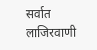सर्वात लाजिरवाणी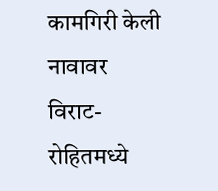कामगिरी केली नावावर
विराट-रोहितमध्ये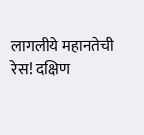लागलीये महानतेची रेस! दक्षिण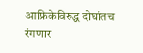आफ्रिकेविरुद्ध दोघांतच रंगणार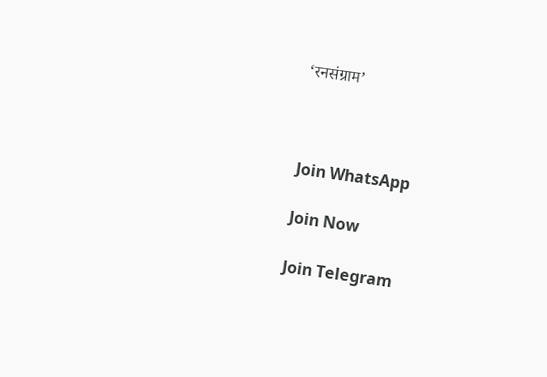‘रनसंग्राम’



Join WhatsApp

Join Now

Join Telegram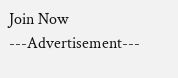Join Now
---Advertisement---